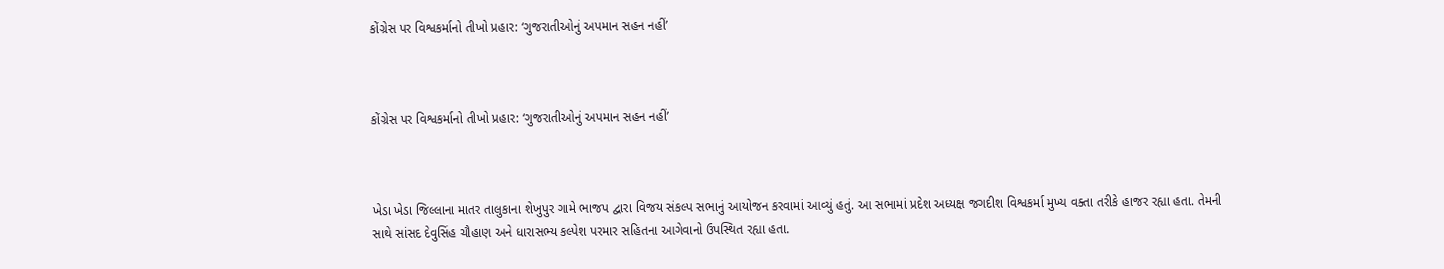કોંગ્રેસ પર વિશ્વકર્માનો તીખો પ્રહાર: ‘ગુજરાતીઓનું અપમાન સહન નહીં’



કોંગ્રેસ પર વિશ્વકર્માનો તીખો પ્રહાર: ‘ગુજરાતીઓનું અપમાન સહન નહીં’



ખેડા ખેડા જિલ્લાના માતર તાલુકાના શેખુપુર ગામે ભાજપ દ્વારા વિજય સંકલ્પ સભાનું આયોજન કરવામાં આવ્યું હતું. આ સભામાં પ્રદેશ અધ્યક્ષ જગદીશ વિશ્વકર્મા મુખ્ય વક્તા તરીકે હાજર રહ્યા હતા. તેમની સાથે સાંસદ દેવુસિંહ ચૌહાણ અને ધારાસભ્ય કલ્પેશ પરમાર સહિતના આગેવાનો ઉપસ્થિત રહ્યા હતા.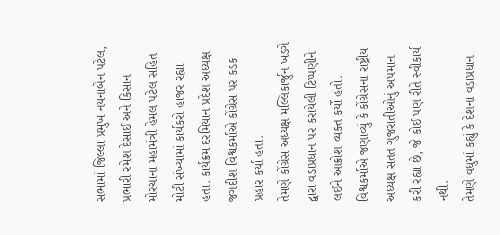સભામાં જિલ્લા પ્રમુખ નયનાબેન પટેલ, પ્રભારી રમેશ દેસાઈ અને કિસાન મોરચાના મહામંત્રી હેમલ પટેલ સહિત મોટી સંખ્યામાં કાર્યકરો હાજર રહ્યા હતા. કાર્યક્રમ દરમિયાન પ્રદેશ અધ્યક્ષ જગદીશ વિશ્વકર્માએ કોંગ્રેસ પર કડક પ્રહાર કર્યા હતા.
તેમણે કોંગ્રેસ અધ્યક્ષ મલ્લિકાર્જુન ખડગે દ્વારા વડાપ્રધાન પર કરાયેલી ટિપ્પણીને લઈને આક્રોશ વ્યક્ત કર્યો હતો. વિશ્વકર્માએ જણાવ્યું કે કોંગ્રેસના રાષ્ટ્રીય અધ્યક્ષ સતત ગુજરાતીઓનું અપમાન કરી રહ્યા છે, જે કોઈ પણ રીતે સ્વીકાર્ય નથી.
તેમણે વધુમાં કહ્યું કે દેશના વડાપ્રધાન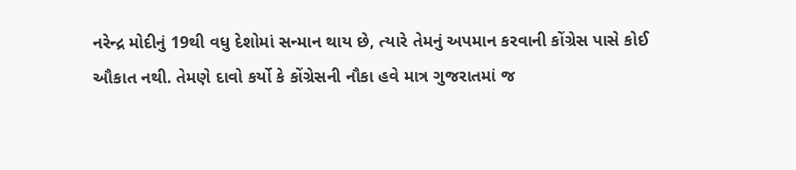નરેન્દ્ર મોદીનું 19થી વધુ દેશોમાં સન્માન થાય છે, ત્યારે તેમનું અપમાન કરવાની કોંગ્રેસ પાસે કોઈ ઔકાત નથી. તેમણે દાવો કર્યો કે કોંગ્રેસની નૌકા હવે માત્ર ગુજરાતમાં જ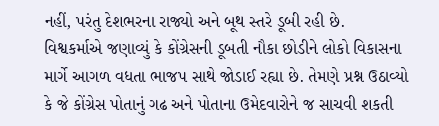નહીં, પરંતુ દેશભરના રાજ્યો અને બૂથ સ્તરે ડૂબી રહી છે.
વિશ્વકર્માએ જણાવ્યું કે કોંગ્રેસની ડૂબતી નૌકા છોડીને લોકો વિકાસના માર્ગે આગળ વધતા ભાજપ સાથે જોડાઈ રહ્યા છે. તેમણે પ્રશ્ન ઉઠાવ્યો કે જે કોંગ્રેસ પોતાનું ગઢ અને પોતાના ઉમેદવારોને જ સાચવી શકતી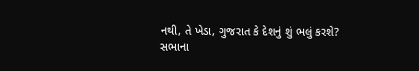નથી, તે ખેડા, ગુજરાત કે દેશનું શું ભલું કરશે?
સભાના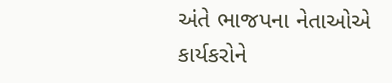અંતે ભાજપના નેતાઓએ કાર્યકરોને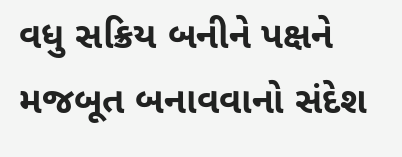વધુ સક્રિય બનીને પક્ષને મજબૂત બનાવવાનો સંદેશ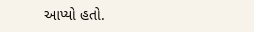આપ્યો હતો.